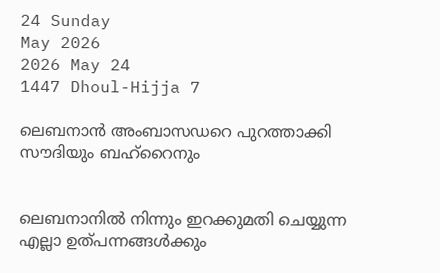24 Sunday
May 2026
2026 May 24
1447 Dhoul-Hijja 7

ലെബനാന്‍ അംബാസഡറെ പുറത്താക്കി സൗദിയും ബഹ്‌റൈനും


ലെബനാനില്‍ നിന്നും ഇറക്കുമതി ചെയ്യുന്ന എല്ലാ ഉത്പന്നങ്ങള്‍ക്കും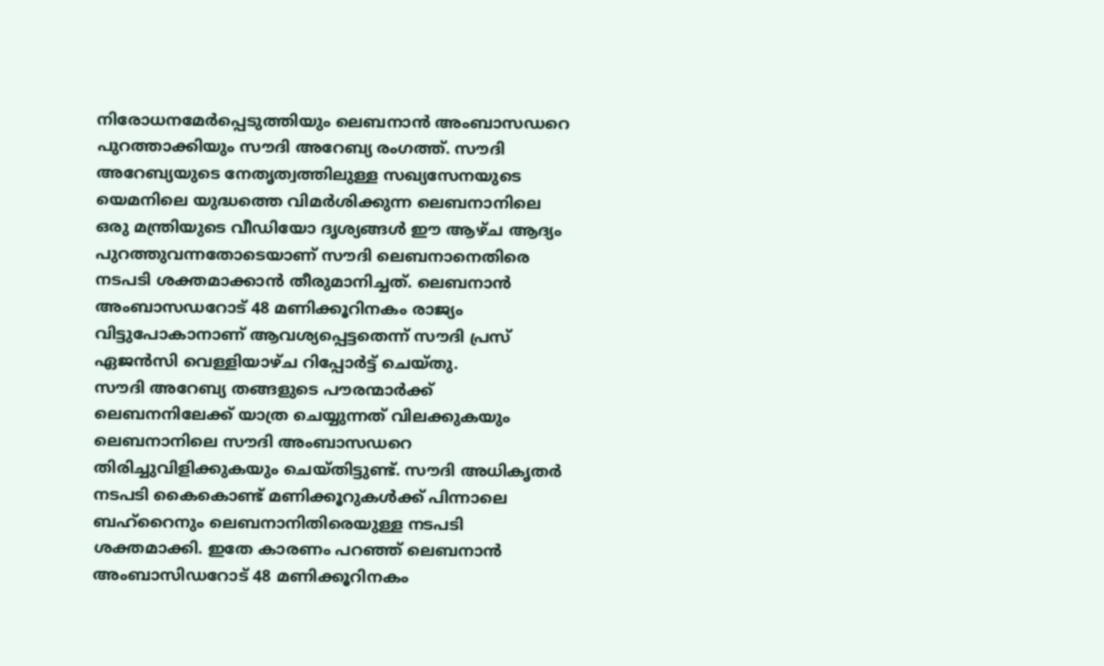നിരോധനമേര്‍പ്പെടുത്തിയും ലെബനാന്‍ അംബാസഡറെ പുറത്താക്കിയും സൗദി അറേബ്യ രംഗത്ത്. സൗദി അറേബ്യയുടെ നേതൃത്വത്തിലുള്ള സഖ്യസേനയുടെ യെമനിലെ യുദ്ധത്തെ വിമര്‍ശിക്കുന്ന ലെബനാനിലെ ഒരു മന്ത്രിയുടെ വീഡിയോ ദൃശ്യങ്ങള്‍ ഈ ആഴ്ച ആദ്യം പുറത്തുവന്നതോടെയാണ് സൗദി ലെബനാനെതിരെ നടപടി ശക്തമാക്കാന്‍ തീരുമാനിച്ചത്. ലെബനാന്‍ അംബാസഡറോട് 48 മണിക്കൂറിനകം രാജ്യം വിട്ടുപോകാനാണ് ആവശ്യപ്പെട്ടതെന്ന് സൗദി പ്രസ് ഏജന്‍സി വെള്ളിയാഴ്ച റിപ്പോര്‍ട്ട് ചെയ്തു.
സൗദി അറേബ്യ തങ്ങളുടെ പൗരന്മാര്‍ക്ക് ലെബനനിലേക്ക് യാത്ര ചെയ്യുന്നത് വിലക്കുകയും ലെബനാനിലെ സൗദി അംബാസഡറെ തിരിച്ചുവിളിക്കുകയും ചെയ്തിട്ടുണ്ട്. സൗദി അധികൃതര്‍ നടപടി കൈകൊണ്ട് മണിക്കൂറുകള്‍ക്ക് പിന്നാലെ ബഹ്‌റൈനും ലെബനാനിതിരെയുള്ള നടപടി ശക്തമാക്കി. ഇതേ കാരണം പറഞ്ഞ് ലെബനാന്‍ അംബാസിഡറോട് 48 മണിക്കൂറിനകം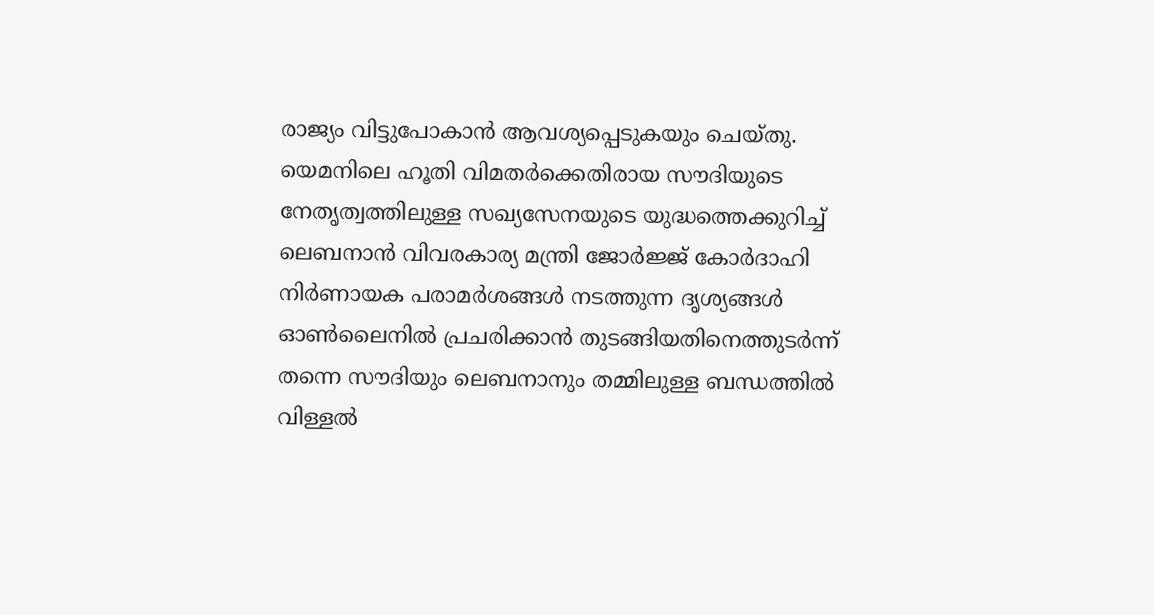രാജ്യം വിട്ടുപോകാന്‍ ആവശ്യപ്പെടുകയും ചെയ്തു.
യെമനിലെ ഹൂതി വിമതര്‍ക്കെതിരായ സൗദിയുടെ നേതൃത്വത്തിലുള്ള സഖ്യസേനയുടെ യുദ്ധത്തെക്കുറിച്ച് ലെബനാന്‍ വിവരകാര്യ മന്ത്രി ജോര്‍ജ്ജ് കോര്‍ദാഹി നിര്‍ണായക പരാമര്‍ശങ്ങള്‍ നടത്തുന്ന ദൃശ്യങ്ങള്‍ ഓണ്‍ലൈനില്‍ പ്രചരിക്കാന്‍ തുടങ്ങിയതിനെത്തുടര്‍ന്ന് തന്നെ സൗദിയും ലെബനാനും തമ്മിലുള്ള ബന്ധത്തില്‍ വിള്ളല്‍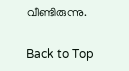വീണ്ടിരുന്നു.

Back to Top